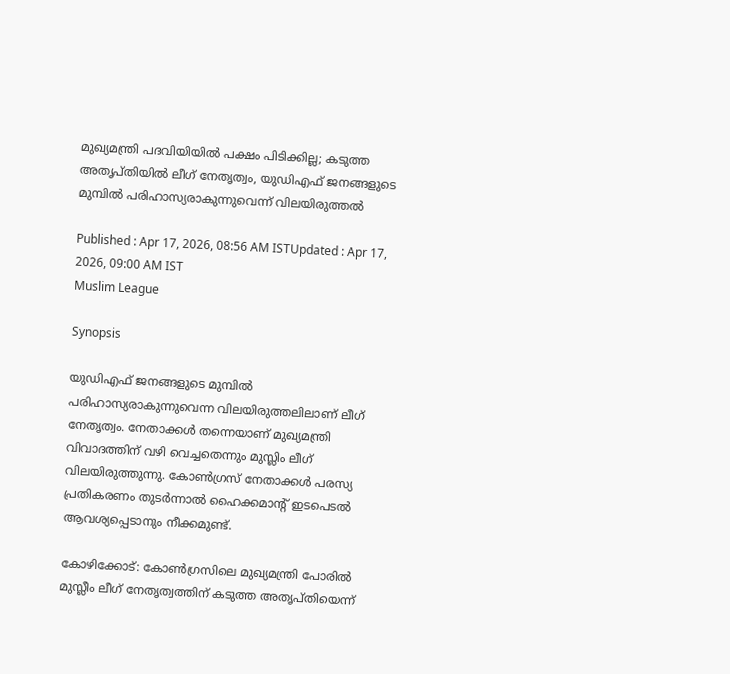മുഖ്യമന്ത്രി പദവിയിയിൽ പക്ഷം പിടിക്കില്ല; കടുത്ത അതൃപ്തിയിൽ ലീഗ് നേതൃത്വം, യുഡിഎഫ് ജനങ്ങളുടെ മുമ്പിൽ പരിഹാസ്യരാകുന്നുവെന്ന് വിലയിരുത്തൽ

Published : Apr 17, 2026, 08:56 AM ISTUpdated : Apr 17, 2026, 09:00 AM IST
Muslim League

Synopsis

യുഡിഎഫ് ജനങ്ങളുടെ മുമ്പിൽ പരിഹാസ്യരാകുന്നുവെന്ന വിലയിരുത്തലിലാണ് ലീഗ് നേതൃത്വം. നേതാക്കൾ തന്നെയാണ് മുഖ്യമന്ത്രി വിവാദത്തിന് വഴി വെച്ചതെന്നും മുസ്ലിം ലീഗ് വിലയിരുത്തുന്നു. കോൺഗ്രസ്‌ നേതാക്കൾ പരസ്യ പ്രതികരണം തുടർന്നാൽ ഹൈക്കമാന്റ് ഇടപെടൽ ആവശ്യപ്പെടാനും നീക്കമുണ്ട്.

കോഴിക്കോട്: കോൺഗ്രസിലെ മുഖ്യമന്ത്രി പോരിൽ മുസ്ലീം ലീഗ് നേതൃത്വത്തിന് കടുത്ത അതൃപ്തിയെന്ന്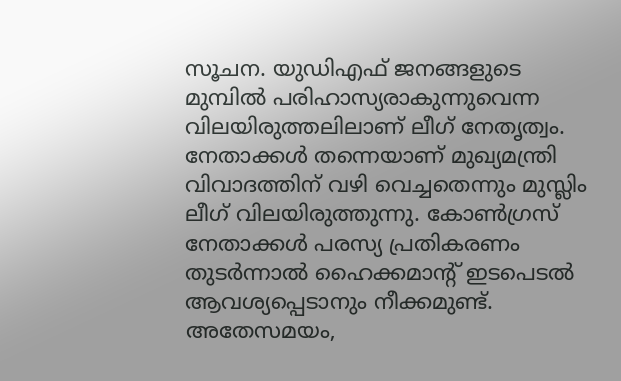സൂചന. യുഡിഎഫ് ജനങ്ങളുടെ മുമ്പിൽ പരിഹാസ്യരാകുന്നുവെന്ന വിലയിരുത്തലിലാണ് ലീഗ് നേതൃത്വം. നേതാക്കൾ തന്നെയാണ് മുഖ്യമന്ത്രി വിവാദത്തിന് വഴി വെച്ചതെന്നും മുസ്ലിം ലീഗ് വിലയിരുത്തുന്നു. കോൺഗ്രസ്‌ നേതാക്കൾ പരസ്യ പ്രതികരണം തുടർന്നാൽ ഹൈക്കമാന്റ് ഇടപെടൽ ആവശ്യപ്പെടാനും നീക്കമുണ്ട്. അതേസമയം,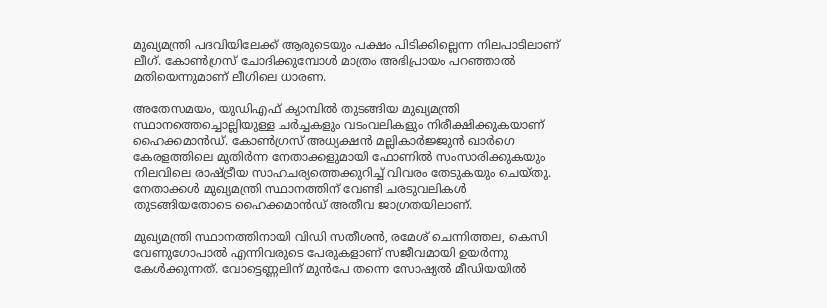മുഖ്യമന്ത്രി പദവിയിലേക്ക് ആരുടെയും പക്ഷം പിടിക്കില്ലെന്ന നിലപാടിലാണ് ലീഗ്. കോൺഗ്രസ്‌ ചോദിക്കുമ്പോൾ മാത്രം അഭിപ്രായം പറഞ്ഞാൽ മതിയെന്നുമാണ് ലീഗിലെ ധാരണ.

അതേസമയം, യുഡിഎഫ് ക്യാമ്പിൽ തുടങ്ങിയ മുഖ്യമന്ത്രി സ്ഥാനത്തെച്ചൊല്ലിയുള്ള ചർച്ചകളും വടംവലികളും നിരീക്ഷിക്കുകയാണ് ഹൈക്കമാൻഡ്. കോൺഗ്രസ് അധ്യക്ഷൻ മല്ലികാർജ്ജുൻ ഖാർഗെ കേരളത്തിലെ മുതിർന്ന നേതാക്കളുമായി ഫോണിൽ സംസാരിക്കുകയും നിലവിലെ രാഷ്ട്രീയ സാഹചര്യത്തെക്കുറിച്ച് വിവരം തേടുകയും ചെയ്തു. നേതാക്കൾ മുഖ്യമന്ത്രി സ്ഥാനത്തിന് വേണ്ടി ചരടുവലികൾ തുടങ്ങിയതോടെ ഹൈക്കമാൻഡ് അതീവ ജാഗ്രതയിലാണ്.

മുഖ്യമന്ത്രി സ്ഥാനത്തിനായി വിഡി സതീശൻ, രമേശ് ചെന്നിത്തല, കെസി വേണുഗോപാൽ എന്നിവരുടെ പേരുകളാണ് സജീവമായി ഉയർന്നു കേൾക്കുന്നത്. വോട്ടെണ്ണലിന് മുൻപേ തന്നെ സോഷ്യൽ മീഡിയയിൽ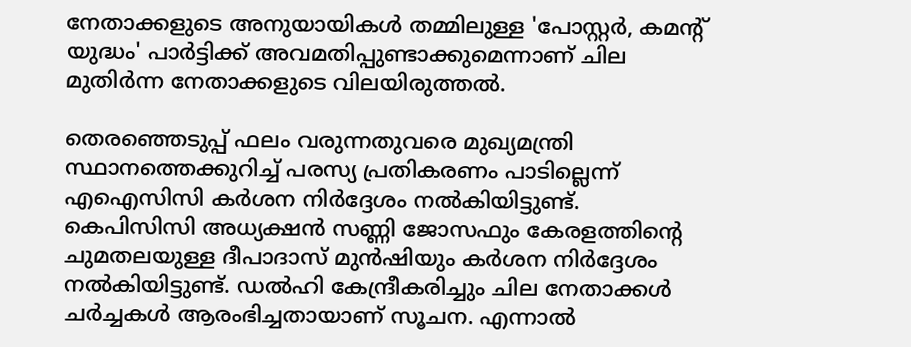നേതാക്കളുടെ അനുയായികൾ തമ്മിലുള്ള 'പോസ്റ്റർ, കമന്റ് യുദ്ധം' പാർട്ടിക്ക് അവമതിപ്പുണ്ടാക്കുമെന്നാണ് ചില മുതിർന്ന നേതാക്കളുടെ വിലയിരുത്തൽ.

തെരഞ്ഞെടുപ്പ് ഫലം വരുന്നതുവരെ മുഖ്യമന്ത്രി സ്ഥാനത്തെക്കുറിച്ച് പരസ്യ പ്രതികരണം പാടില്ലെന്ന് എഐസിസി കർശന നിർദ്ദേശം നൽകിയിട്ടുണ്ട്. കെപിസിസി അധ്യക്ഷൻ സണ്ണി ജോസഫും കേരളത്തിന്റെ ചുമതലയുള്ള ദീപാദാസ് മുൻഷിയും കർശന നിർദ്ദേശം നൽകിയിട്ടുണ്ട്. ഡൽഹി കേന്ദ്രീകരിച്ചും ചില നേതാക്കൾ ചർച്ചകൾ ആരംഭിച്ചതായാണ് സൂചന. എന്നാൽ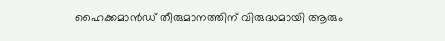ഹൈക്കമാൻഡ് തീരുമാനത്തിന് വിരുദ്ധമായി ആരും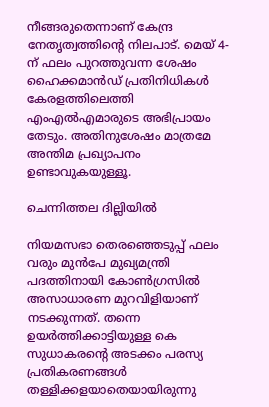നീങ്ങരുതെന്നാണ് കേന്ദ്ര നേതൃത്വത്തിന്റെ നിലപാട്. മെയ് 4-ന് ഫലം പുറത്തുവന്ന ശേഷം ഹൈക്കമാൻഡ് പ്രതിനിധികൾ കേരളത്തിലെത്തി എംഎൽഎമാരുടെ അഭിപ്രായം തേടും. അതിനുശേഷം മാത്രമേ അന്തിമ പ്രഖ്യാപനം ഉണ്ടാവുകയുള്ളൂ.

ചെന്നിത്തല ദില്ലിയിൽ

നിയമസഭാ തെരഞ്ഞെടുപ്പ് ഫലം വരും മുൻപേ മുഖ്യമന്ത്രി പദത്തിനായി കോൺഗ്രസിൽ അസാധാരണ മുറവിളിയാണ് നടക്കുന്നത്. തന്നെ ഉയർത്തിക്കാട്ടിയുള്ള കെ സുധാകരൻ്റെ അടക്കം പരസ്യ പ്രതികരണങ്ങൾ തള്ളിക്കളയാതെയായിരുന്നു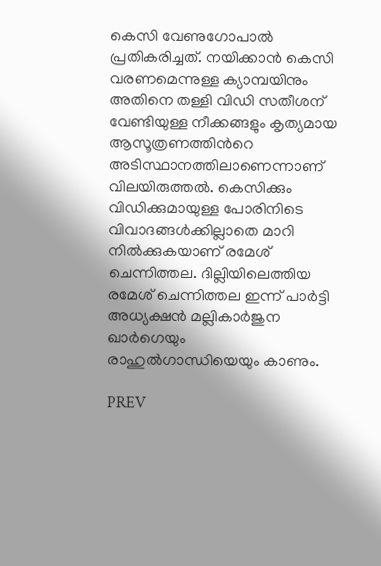കെസി വേണുഗോപാൽ പ്രതികരിച്ചത്. നയിക്കാൻ കെസി വരണമെന്നുള്ള ക്യാമ്പയിനും അതിനെ തള്ളി വിഡി സതീശന് വേണ്ടിയുള്ള നീക്കങ്ങളും കൃത്യമായ ആസൂത്രണത്തിൻറെ അടിസ്ഥാനത്തിലാണെന്നാണ് വിലയിരുത്തൽ. കെസിക്കും വിഡിക്കുമായുള്ള പോരിനിടെ വിവാദങ്ങൾക്കില്ലാതെ മാറി നിൽക്കുകയാണ് രമേശ് ചെന്നിത്തല. ദില്ലിയിലെത്തിയ രമേശ് ചെന്നിത്തല ഇന്ന് പാർട്ടി അധ്യക്ഷൻ മല്ലികാർജുന ഖാർഗെയും രാഹുൽഗാന്ധിയെയും കാണും.

PREV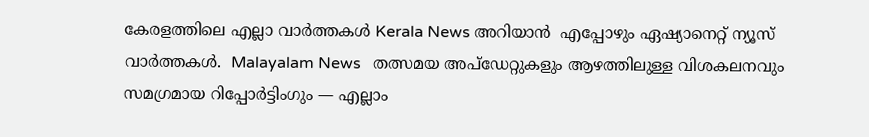കേരളത്തിലെ എല്ലാ വാർത്തകൾ Kerala News അറിയാൻ  എപ്പോഴും ഏഷ്യാനെറ്റ് ന്യൂസ് വാർത്തകൾ.  Malayalam News   തത്സമയ അപ്‌ഡേറ്റുകളും ആഴത്തിലുള്ള വിശകലനവും സമഗ്രമായ റിപ്പോർട്ടിംഗും — എല്ലാം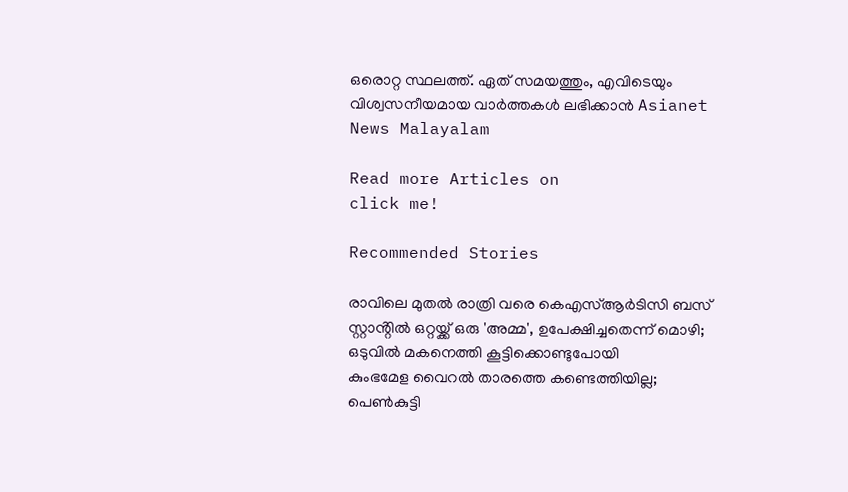ഒരൊറ്റ സ്ഥലത്ത്. ഏത് സമയത്തും, എവിടെയും വിശ്വസനീയമായ വാർത്തകൾ ലഭിക്കാൻ Asianet News Malayalam

Read more Articles on
click me!

Recommended Stories

രാവിലെ മുതൽ രാത്രി വരെ കെഎസ്ആർടിസി ബസ് സ്റ്റാൻ്റിൽ ഒറ്റയ്ക്ക് ഒരു 'അമ്മ', ഉപേക്ഷിച്ചതെന്ന് മൊഴി; ഒടുവിൽ മകനെത്തി കൂട്ടിക്കൊണ്ടുപോയി
കുംഭമേള വൈറല്‍ താരത്തെ കണ്ടെത്തിയില്ല; പെൺകുട്ടി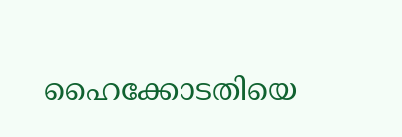ഹൈക്കോടതിയെ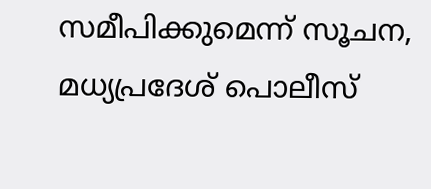സമീപിക്കുമെന്ന് സൂചന, മധ്യപ്രദേശ് പൊലീസ്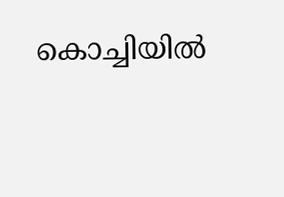കൊച്ചിയില്‍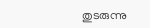തുടരുന്നു